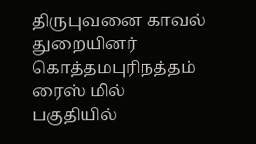திருபுவனை காவல் துறையினர் கொத்தமபுரிநத்தம் ரைஸ் மில் பகுதியில்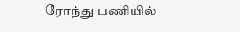ரோந்து பணியில்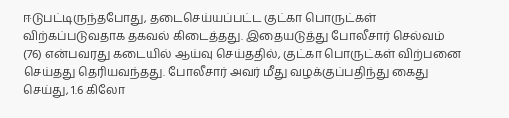ஈடுபட்டிருந்தபோது, தடைசெய்யப்பட்ட குட்கா பொருட்கள் விற்கப்படுவதாக தகவல் கிடைத்தது. இதையடுத்து போலீசார் செல்வம் (76) என்பவரது கடையில் ஆய்வு செய்ததில், குட்கா பொருட்கள் விற்பனை செய்தது தெரியவந்தது. போலீசார் அவர் மீது வழக்குப்பதிந்து கைது செய்து, 1.6 கிலோ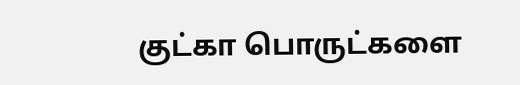குட்கா பொருட்களை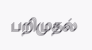பறிமுதல்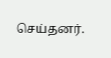செய்தனர்.